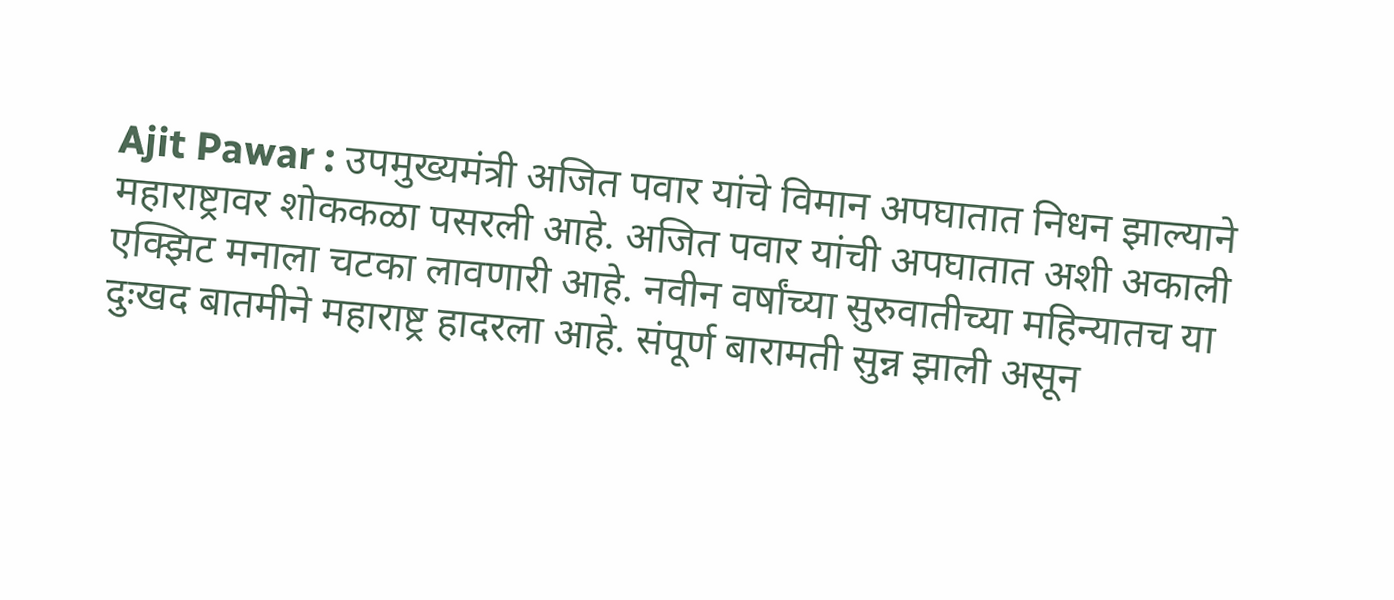Ajit Pawar : उपमुख्यमंत्री अजित पवार यांचे विमान अपघातात निधन झाल्याने महाराष्ट्रावर शोककळा पसरली आहे. अजित पवार यांची अपघातात अशी अकाली एक्झिट मनाला चटका लावणारी आहे. नवीन वर्षांच्या सुरुवातीच्या महिन्यातच या दुःखद बातमीने महाराष्ट्र हादरला आहे. संपूर्ण बारामती सुन्न झाली असून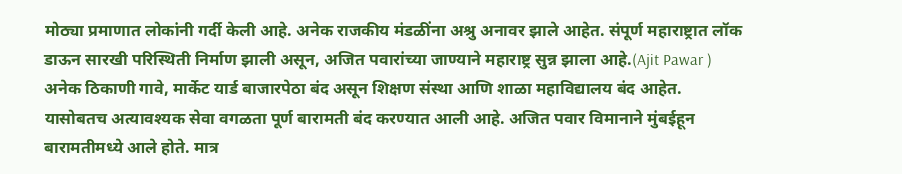मोठ्या प्रमाणात लोकांनी गर्दी केली आहे. अनेक राजकीय मंडळींना अश्रु अनावर झाले आहेत. संपूर्ण महाराष्ट्रात लॉक डाऊन सारखी परिस्थिती निर्माण झाली असून, अजित पवारांच्या जाण्याने महाराष्ट्र सुन्न झाला आहे.(Ajit Pawar ) अनेक ठिकाणी गावे, मार्केट यार्ड बाजारपेठा बंद असून शिक्षण संस्था आणि शाळा महाविद्यालय बंद आहेत. यासोबतच अत्यावश्यक सेवा वगळता पूर्ण बारामती बंद करण्यात आली आहे. अजित पवार विमानाने मुंबईहून बारामतीमध्ये आले होते. मात्र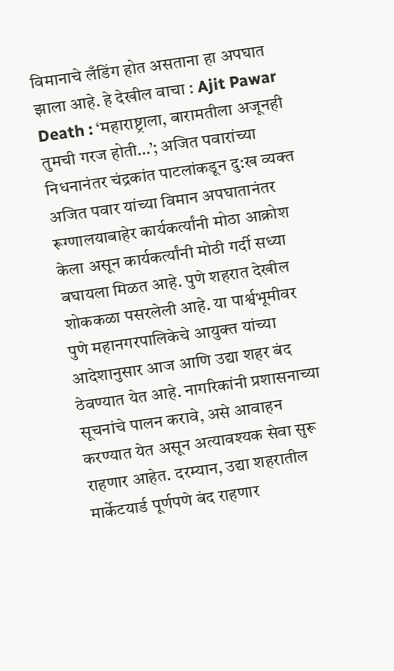विमानाचे लँडिंग होत असताना हा अपघात झाला आहे. हे देखील वाचा : Ajit Pawar Death : ‘महाराष्ट्राला, बारामतीला अजूनही तुमची गरज होती…’; अजित पवारांच्या निधनानंतर चंद्रकांत पाटलांकडून दु:ख व्यक्त अजित पवार यांच्या विमान अपघातानंतर रूग्णालयाबाहेर कार्यकर्त्यांनी मोठा आक्रोश केला असून कार्यकर्त्यांनी मोठी गर्दी सध्या बघायला मिळत आहे. पुणे शहरात देखील शोककळा पसरलेली आहे. या पार्श्वभूमीवर पुणे महानगरपालिकेचे आयुक्त यांच्या आदेशानुसार आज आणि उद्या शहर बंद ठेवण्यात येत आहे. नागरिकांनी प्रशासनाच्या सूचनांचे पालन करावे, असे आवाहन करण्यात येत असून अत्यावश्यक सेवा सुरू राहणार आहेत. दरम्यान, उद्या शहरातील मार्केटयार्ड पूर्णपणे बंद राहणार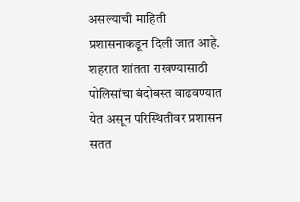असल्याची माहिती प्रशासनाकडून दिली जात आहे. शहरात शांतता राखण्यासाठी पोलिसांचा बंदोबस्त वाढवण्यात येत असून परिस्थितीवर प्रशासन सतत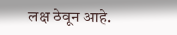लक्ष ठेवून आहे.